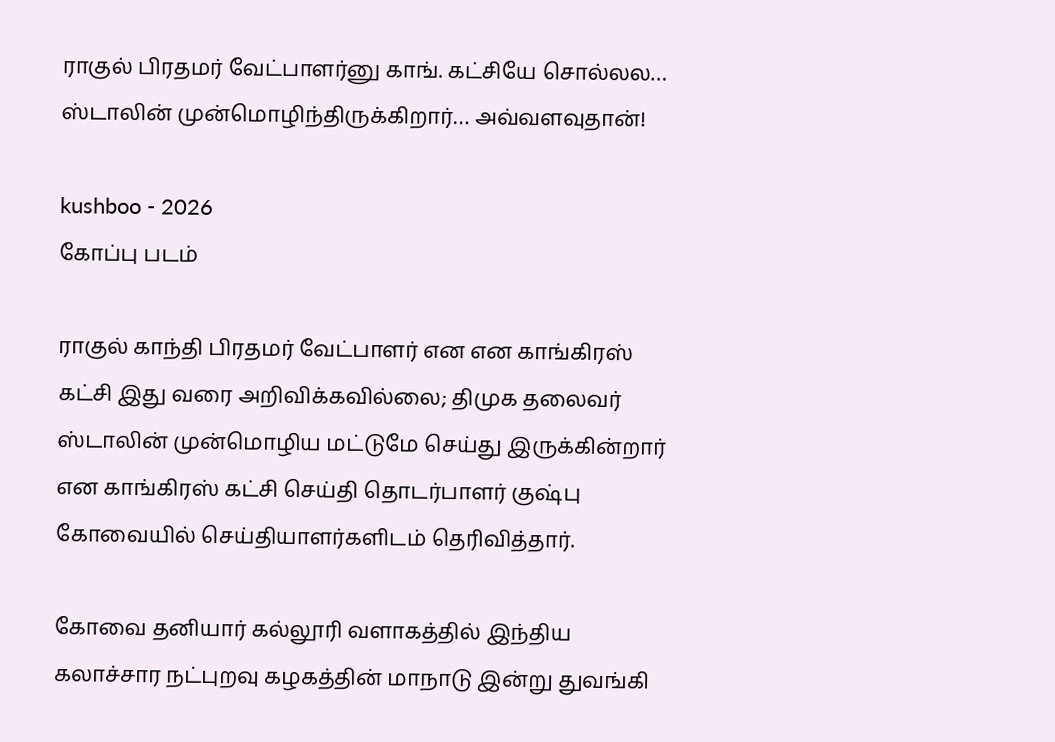ராகுல் பிரதமர் வேட்பாளர்னு காங். கட்சியே சொல்லல… ஸ்டாலின் முன்மொழிந்திருக்கிறார்… அவ்வளவுதான்!

kushboo - 2026
கோப்பு படம்

ராகுல் காந்தி பிரதமர் வேட்பாளர் என என காங்கிரஸ் கட்சி இது வரை அறிவிக்கவில்லை; திமுக தலைவர் ஸ்டாலின் முன்மொழிய மட்டுமே செய்து இருக்கின்றார் என காங்கிரஸ் கட்சி செய்தி தொடர்பாளர் குஷ்பு கோவையில் செய்தியாளர்களிடம் தெரிவித்தார்.

கோவை தனியார் கல்லூரி வளாகத்தில் இந்திய கலாச்சார நட்புறவு கழகத்தின் மாநாடு இன்று துவங்கி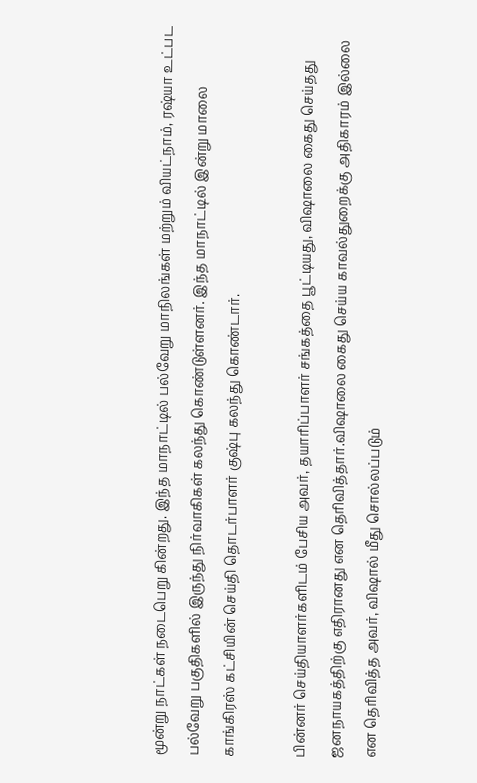மூன்று நாட்கள் நடைபெறு கின்றது. இந்த மாநாட்டில் பல்வேறு மாநிலங்கள் மற்றும் வியட்நாம், ரஷ்யா உட்பட பல்வேறு பகுதிகளில் இருந்து நிர்வாகிகள் கலந்து கொண்டுள்ளனர். இந்த மாநாட்டில் இன்று மாலை காங்கிரஸ் கட்சியின் செய்தி தொடர்பாளர் குஷ்பு கலந்து கொண்டார்.

பின்னர் செய்தியாளர்களிடம் பேசிய அவர், தயாரிப்பாளர் சங்கத்தை பூட்டியது, விஷாலை கைது செய்தது ஜனநாயகத்திற்கு எதிரானது என தெரிவித்தார்.விஷாலை கைது செய்ய காவல்துறைக்கு அதிகாரம் இல்லை என தெரிவித்த அவர், விஷால் மீது சொல்லப்படும்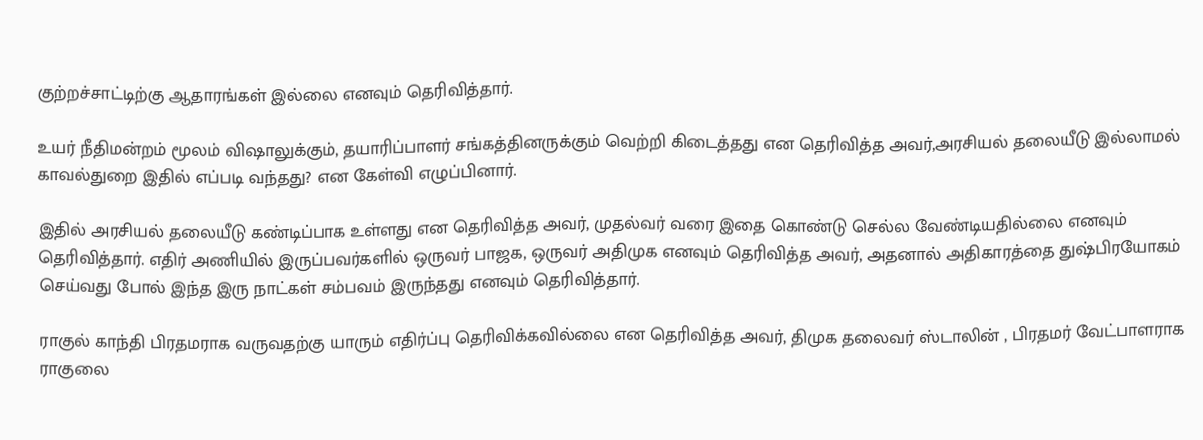குற்றச்சாட்டிற்கு ஆதாரங்கள் இல்லை எனவும் தெரிவித்தார்.

உயர் நீதிமன்றம் மூலம் விஷாலுக்கும், தயாரிப்பாளர் சங்கத்தினருக்கும் வெற்றி கிடைத்தது என தெரிவித்த அவர்,அரசியல் தலையீடு இல்லாமல் காவல்துறை இதில் எப்படி வந்தது? என கேள்வி எழுப்பினார்.

இதில் அரசியல் தலையீடு கண்டிப்பாக உள்ளது என தெரிவித்த அவர், முதல்வர் வரை இதை கொண்டு செல்ல வேண்டியதில்லை எனவும் தெரிவித்தார். எதிர் அணியில் இருப்பவர்களில் ஒருவர் பாஜக, ஒருவர் அதிமுக எனவும் தெரிவித்த அவர், அதனால் அதிகாரத்தை துஷ்பிரயோகம் செய்வது போல் இந்த இரு நாட்கள் சம்பவம் இருந்தது எனவும் தெரிவித்தார்.

ராகுல் காந்தி பிரதமராக வருவதற்கு யாரும் எதிர்ப்பு தெரிவிக்கவில்லை என தெரிவித்த அவர், திமுக தலைவர் ஸ்டாலின் , பிரதமர் வேட்பாளராக ராகுலை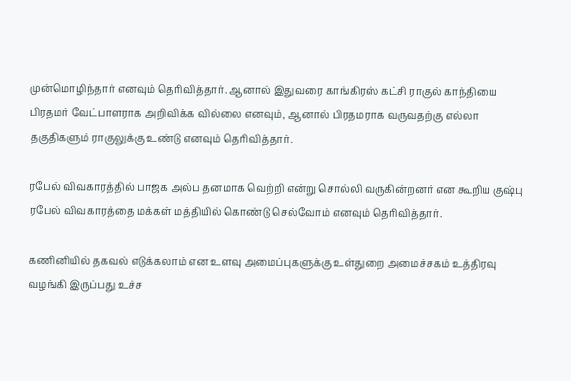முன்மொழிந்தார் எனவும் தெரிவித்தார். ஆனால் இதுவரை காங்கிரஸ் கட்சி ராகுல் காந்தியை பிரதமர் வேட்பாளராக அறிவிக்க வில்லை எனவும், ஆனால் பிரதமராக வருவதற்கு எல்லா தகுதிகளும் ராகுலுக்கு உண்டு எனவும் தெரிவித்தார்.

ரபேல் விவகாரத்தில் பாஜக அல்ப தனமாக வெற்றி என்று சொல்லி வருகின்றனர் என கூறிய குஷ்பு ரபேல் விவகாரத்தை மக்கள் மத்தியில் கொண்டு செல்வோம் எனவும் தெரிவித்தார்.

கணினியில் தகவல் எடுக்கலாம் என உளவு அமைப்புகளுக்கு உள்துறை அமைச்சகம் உத்திரவு வழங்கி இருப்பது உச்ச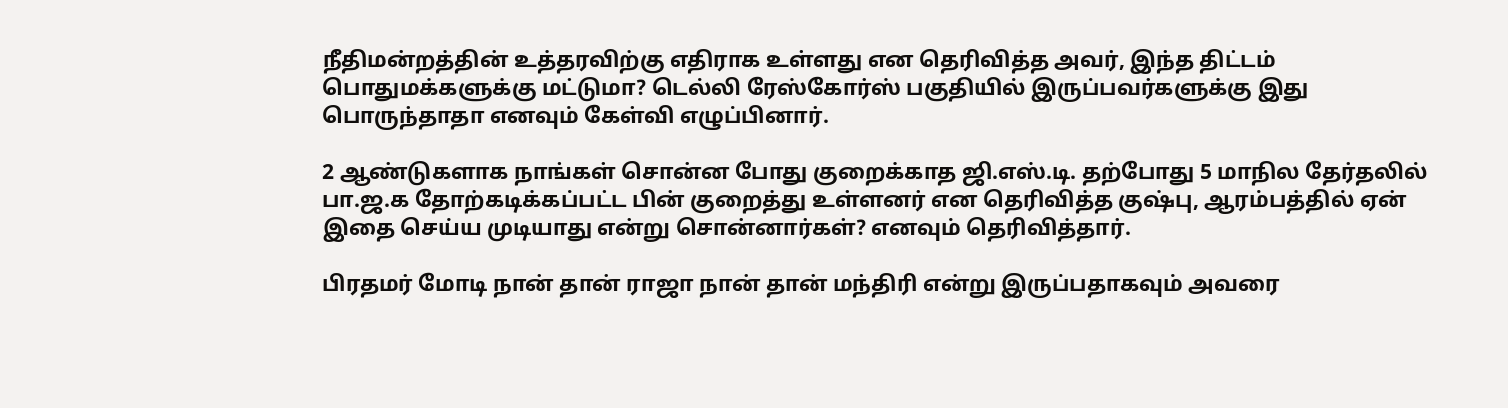நீதிமன்றத்தின் உத்தரவிற்கு எதிராக உள்ளது என தெரிவித்த அவர், இந்த திட்டம் பொதுமக்களுக்கு மட்டுமா? டெல்லி ரேஸ்கோர்ஸ் பகுதியில் இருப்பவர்களுக்கு இது பொருந்தாதா எனவும் கேள்வி எழுப்பினார்.

2 ஆண்டுகளாக நாங்கள் சொன்ன போது குறைக்காத ஜி.எஸ்.டி. தற்போது 5 மாநில தேர்தலில் பா.ஜ.க தோற்கடிக்கப்பட்ட பின் குறைத்து உள்ளனர் என தெரிவித்த குஷ்பு, ஆரம்பத்தில் ஏன் இதை செய்ய முடியாது என்று சொன்னார்கள்? எனவும் தெரிவித்தார்.

பிரதமர் மோடி நான் தான் ராஜா நான் தான் மந்திரி என்று இருப்பதாகவும் அவரை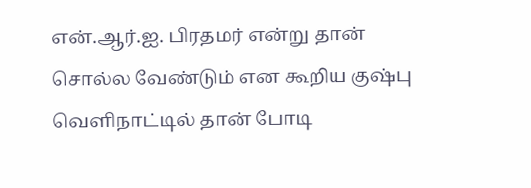என்.ஆர்.ஐ. பிரதமர் என்று தான் சொல்ல வேண்டும் என கூறிய குஷ்பு வெளிநாட்டில் தான் போடி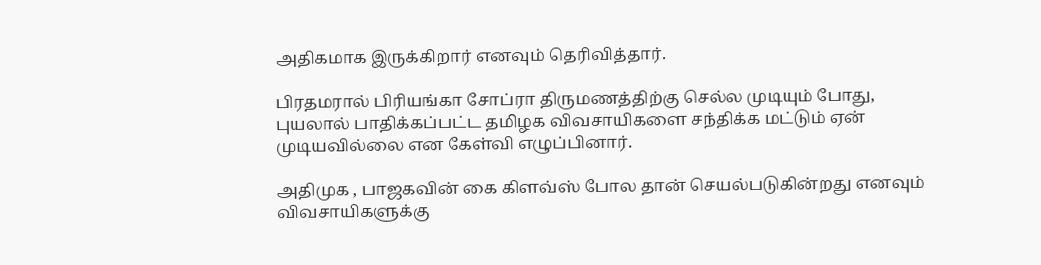அதிகமாக இருக்கிறார் எனவும் தெரிவித்தார்.

பிரதமரால் பிரியங்கா சோப்ரா திருமணத்திற்கு செல்ல முடியும் போது, புயலால் பாதிக்கப்பட்ட தமிழக விவசாயிகளை சந்திக்க மட்டும் ஏன் முடியவில்லை என கேள்வி எழுப்பினார்.

அதிமுக , பாஜகவின் கை கிளவ்ஸ் போல தான் செயல்படுகின்றது எனவும் விவசாயிகளுக்கு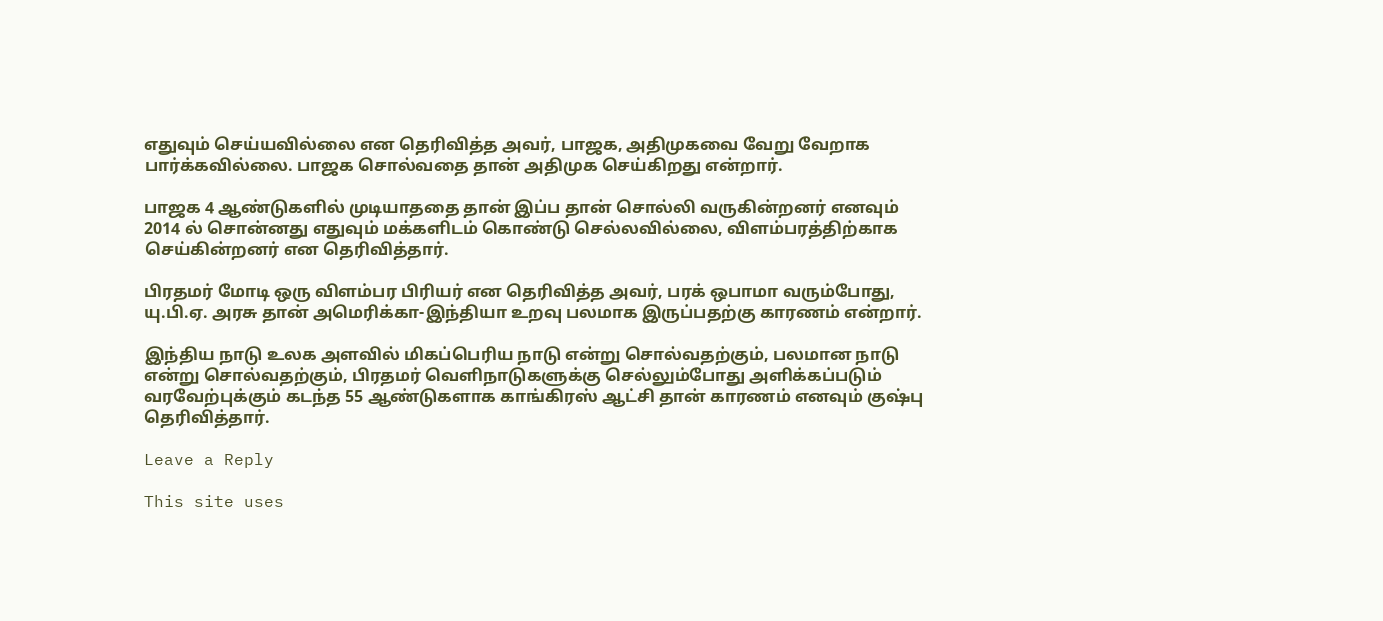எதுவும் செய்யவில்லை என தெரிவித்த அவர், பாஜக, அதிமுகவை வேறு வேறாக பார்க்கவில்லை. பாஜக சொல்வதை தான் அதிமுக செய்கிறது என்றார்.

பாஜக 4 ஆண்டுகளில் முடியாததை தான் இப்ப தான் சொல்லி வருகின்றனர் எனவும் 2014 ல் சொன்னது எதுவும் மக்களிடம் கொண்டு செல்லவில்லை, விளம்பரத்திற்காக செய்கின்றனர் என தெரிவித்தார்.

பிரதமர் மோடி ஒரு விளம்பர பிரியர் என தெரிவித்த அவர், பரக் ஒபாமா வரும்போது, யு.பி.ஏ. அரசு தான் அமெரிக்கா-இந்தியா உறவு பலமாக இருப்பதற்கு காரணம் என்றார்.

இந்திய நாடு உலக அளவில் மிகப்பெரிய நாடு என்று சொல்வதற்கும், பலமான நாடு என்று சொல்வதற்கும், பிரதமர் வெளிநாடுகளுக்கு செல்லும்போது அளிக்கப்படும் வரவேற்புக்கும் கடந்த 55 ஆண்டுகளாக காங்கிரஸ் ஆட்சி தான் காரணம் எனவும் குஷ்பு தெரிவித்தார்.

Leave a Reply

This site uses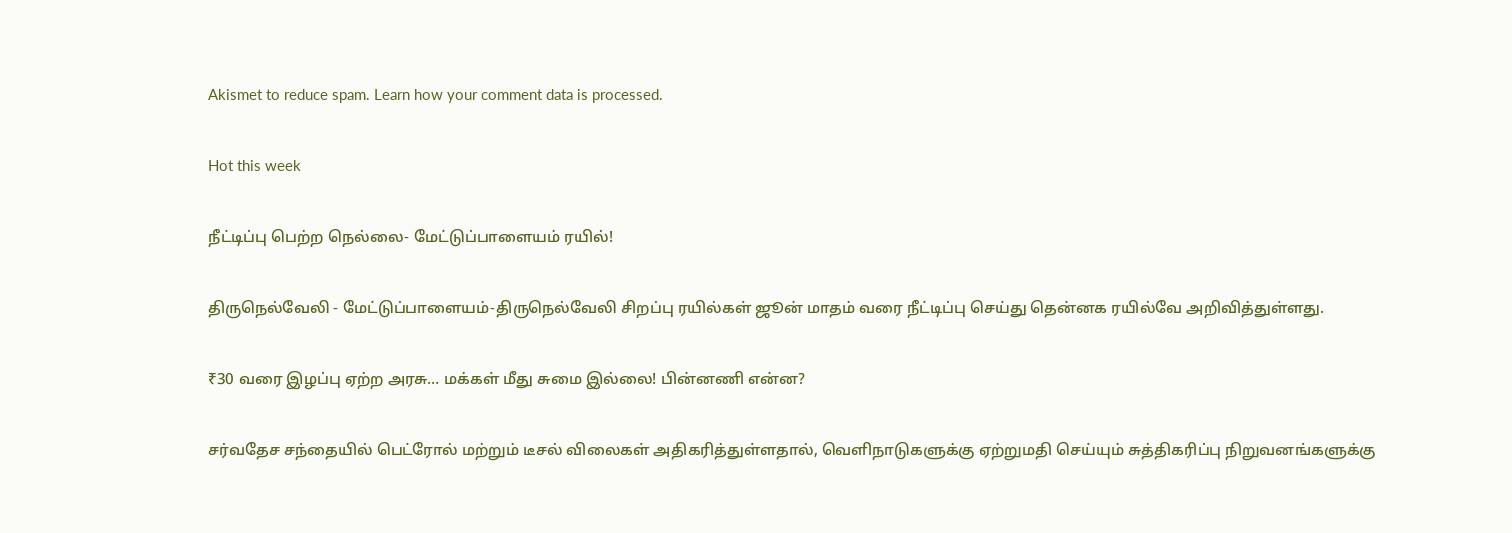Akismet to reduce spam. Learn how your comment data is processed.

Hot this week

நீட்டிப்பு பெற்ற நெல்லை- மேட்டுப்பாளையம் ரயில்!

திருநெல்வேலி - மேட்டுப்பாளையம்-திருநெல்வேலி சிறப்பு ரயில்கள் ஜூன் மாதம் வரை நீட்டிப்பு செய்து தென்னக ரயில்வே அறிவித்துள்ளது.

₹30 வரை இழப்பு ஏற்ற அரசு… மக்கள் மீது சுமை இல்லை! பின்னணி என்ன?

சர்வதேச சந்தையில் பெட்ரோல் மற்றும் டீசல் விலைகள் அதிகரித்துள்ளதால், வெளிநாடுகளுக்கு ஏற்றுமதி செய்யும் சுத்திகரிப்பு நிறுவனங்களுக்கு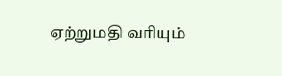ஏற்றுமதி வரியும்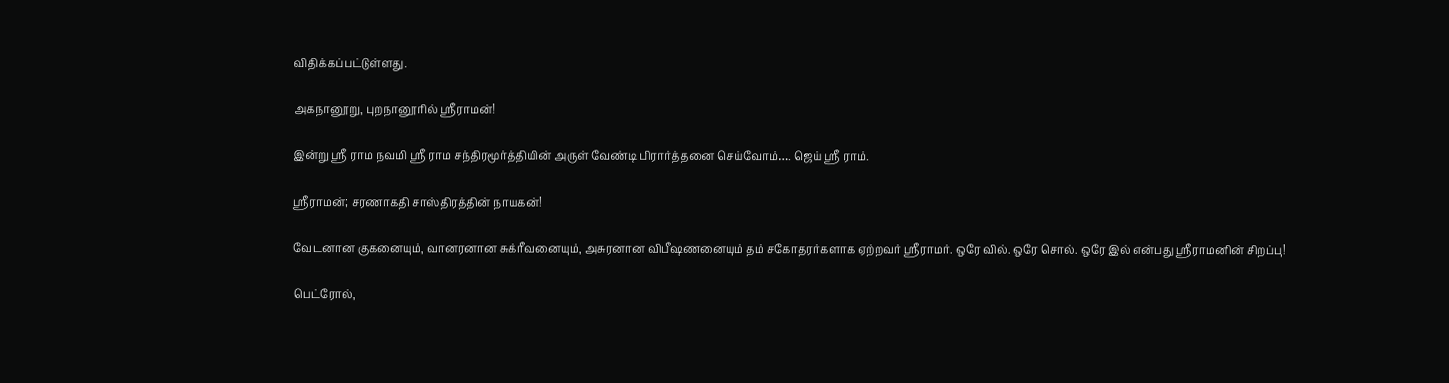விதிக்கப்பட்டுள்ளது.

அகநானூறு, புறநானூரில் ஸ்ரீராமன்!

இன்று ஸ்ரீ ராம நவமி ஸ்ரீ ராம சந்திரமூர்த்தியின் அருள் வேண்டி பிரார்த்தனை செய்வோம்…. ஜெய் ஸ்ரீ ராம்.

ஸ்ரீராமன்; சரணாகதி சாஸ்திரத்தின் நாயகன்!

வேடனான குகனையும், வானரனான சுக்ரீவனையும், அசுரனான விபீஷணனையும் தம் சகோதரர்களாக ஏற்றவர் ஸ்ரீராமர். ஒரே வில். ஒரே சொல். ஒரே இல் என்பது ஸ்ரீராமனின் சிறப்பு!

பெட்ரோல்,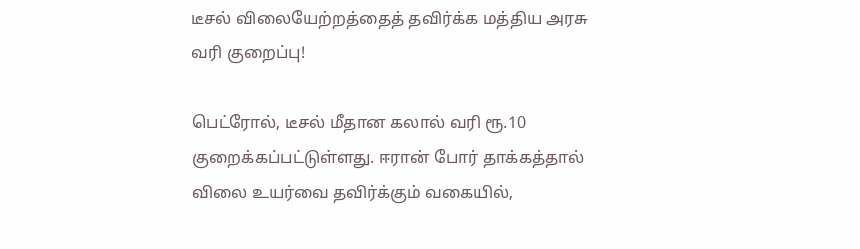டீசல் விலையேற்றத்தைத் தவிர்க்க மத்திய அரசு வரி குறைப்பு!

பெட்ரோல், டீசல் மீதான கலால் வரி ரூ.10 குறைக்கப்பட்டுள்ளது. ஈரான் போர் தாக்கத்தால் விலை உயர்வை தவிர்க்கும் வகையில்,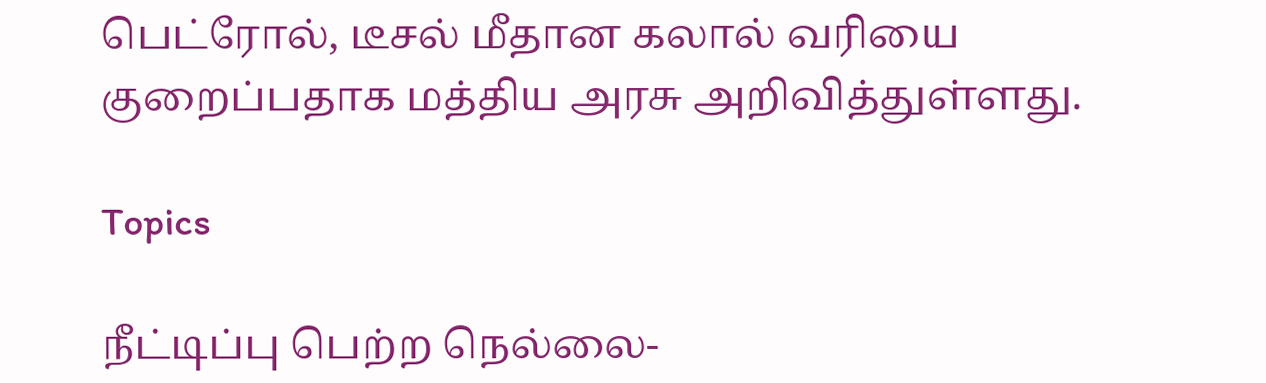பெட்ரோல், டீசல் மீதான கலால் வரியை குறைப்பதாக மத்திய அரசு அறிவித்துள்ளது.

Topics

நீட்டிப்பு பெற்ற நெல்லை-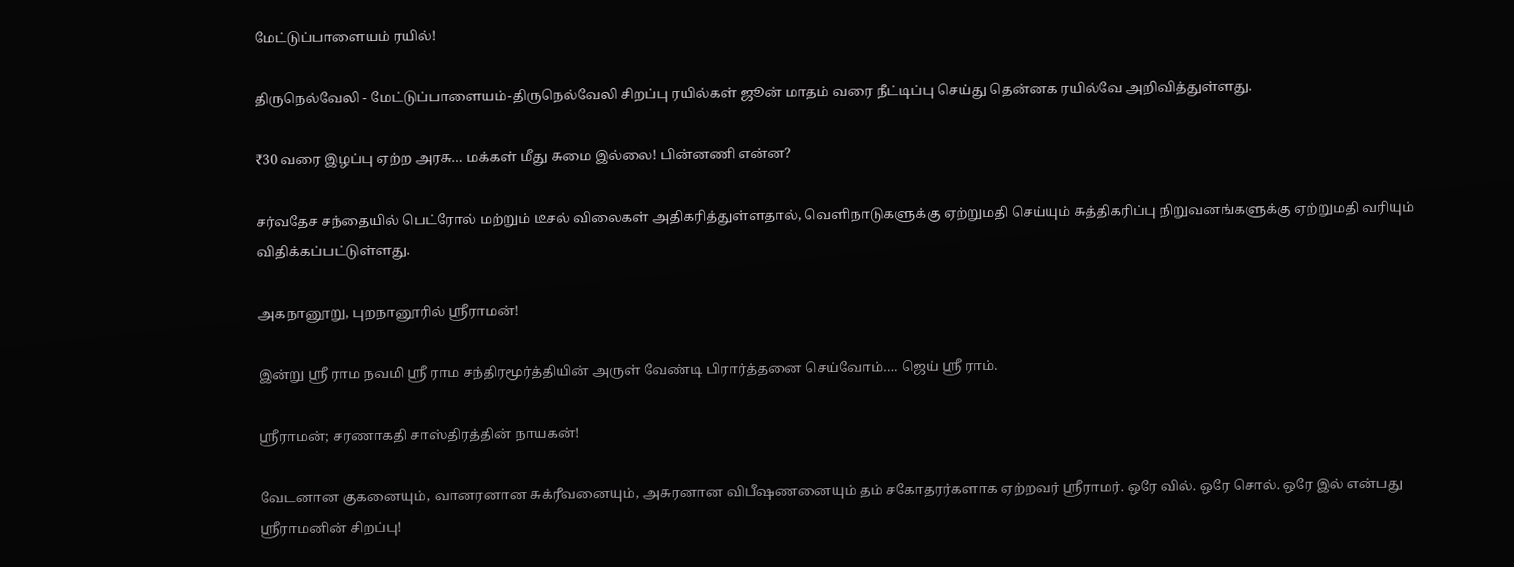மேட்டுப்பாளையம் ரயில்!

திருநெல்வேலி - மேட்டுப்பாளையம்-திருநெல்வேலி சிறப்பு ரயில்கள் ஜூன் மாதம் வரை நீட்டிப்பு செய்து தென்னக ரயில்வே அறிவித்துள்ளது.

₹30 வரை இழப்பு ஏற்ற அரசு… மக்கள் மீது சுமை இல்லை! பின்னணி என்ன?

சர்வதேச சந்தையில் பெட்ரோல் மற்றும் டீசல் விலைகள் அதிகரித்துள்ளதால், வெளிநாடுகளுக்கு ஏற்றுமதி செய்யும் சுத்திகரிப்பு நிறுவனங்களுக்கு ஏற்றுமதி வரியும் விதிக்கப்பட்டுள்ளது.

அகநானூறு, புறநானூரில் ஸ்ரீராமன்!

இன்று ஸ்ரீ ராம நவமி ஸ்ரீ ராம சந்திரமூர்த்தியின் அருள் வேண்டி பிரார்த்தனை செய்வோம்…. ஜெய் ஸ்ரீ ராம்.

ஸ்ரீராமன்; சரணாகதி சாஸ்திரத்தின் நாயகன்!

வேடனான குகனையும், வானரனான சுக்ரீவனையும், அசுரனான விபீஷணனையும் தம் சகோதரர்களாக ஏற்றவர் ஸ்ரீராமர். ஒரே வில். ஒரே சொல். ஒரே இல் என்பது ஸ்ரீராமனின் சிறப்பு!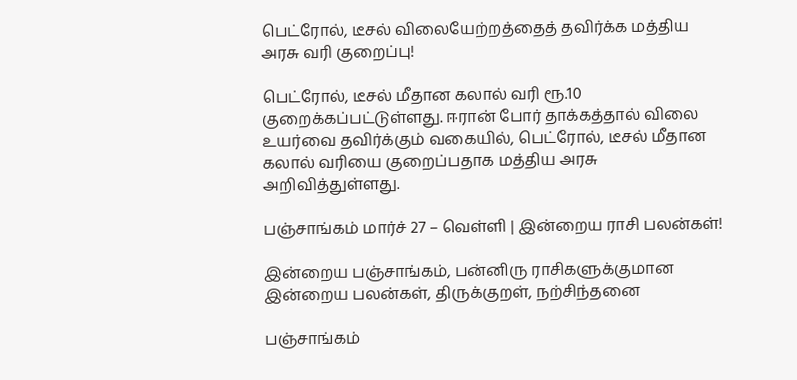பெட்ரோல், டீசல் விலையேற்றத்தைத் தவிர்க்க மத்திய அரசு வரி குறைப்பு!

பெட்ரோல், டீசல் மீதான கலால் வரி ரூ.10 குறைக்கப்பட்டுள்ளது. ஈரான் போர் தாக்கத்தால் விலை உயர்வை தவிர்க்கும் வகையில், பெட்ரோல், டீசல் மீதான கலால் வரியை குறைப்பதாக மத்திய அரசு அறிவித்துள்ளது.

பஞ்சாங்கம் மார்ச் 27 – வெள்ளி | இன்றைய ராசி பலன்கள்!

இன்றைய பஞ்சாங்கம், பன்னிரு ராசிகளுக்குமான இன்றைய பலன்கள், திருக்குறள், நற்சிந்தனை

பஞ்சாங்கம்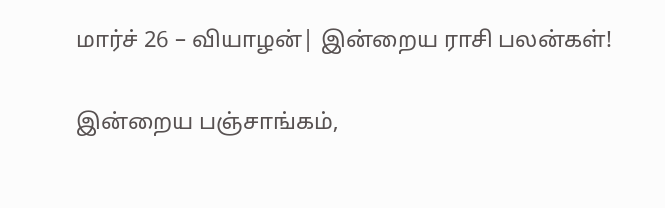மார்ச் 26 – வியாழன்| இன்றைய ராசி பலன்கள்!

இன்றைய பஞ்சாங்கம்,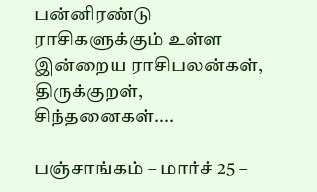பன்னிரண்டு ராசிகளுக்கும் உள்ள இன்றைய ராசிபலன்கள், திருக்குறள், சிந்தனைகள்....

பஞ்சாங்கம் – மார்ச் 25 –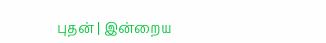புதன் | இன்றைய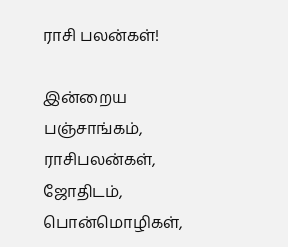ராசி பலன்கள்!

இன்றைய பஞ்சாங்கம், ராசிபலன்கள், ஜோதிடம், பொன்மொழிகள்,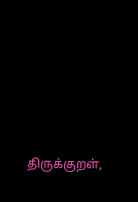திருக்குறள்,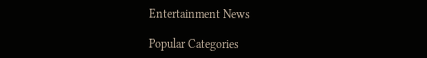Entertainment News

Popular Categories